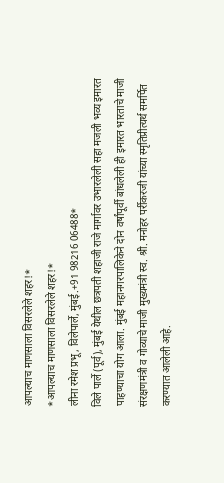आपल्याच माणसाला विसरलेले शहर!*
*आपल्याच माणसाला विसरलेले शहर!*
लीना रमेश प्रभू, विलेपार्ले, मुंबई.+91 98216 06488*
विले पार्ले (पूर्व), मुंबई येथील छत्रपती शहाजी राजे मार्गावर उभारलेली सहा मजली भव्य इमारत पाहण्याचा योग आला. मुंबई महानगरपालिकेने दोन वर्षांपूर्वी बांधलेली ही इमारत भारताचे माजी संरक्षणमंत्री व गोव्याचे माजी मुख्यमंत्री स्व. श्री. मनोहर पर्रीकरजी यांच्या स्मृतिप्रीत्यर्थ समर्पित करण्यात आलेली आहे.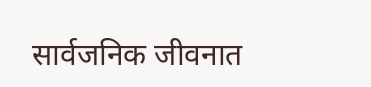सार्वजनिक जीवनात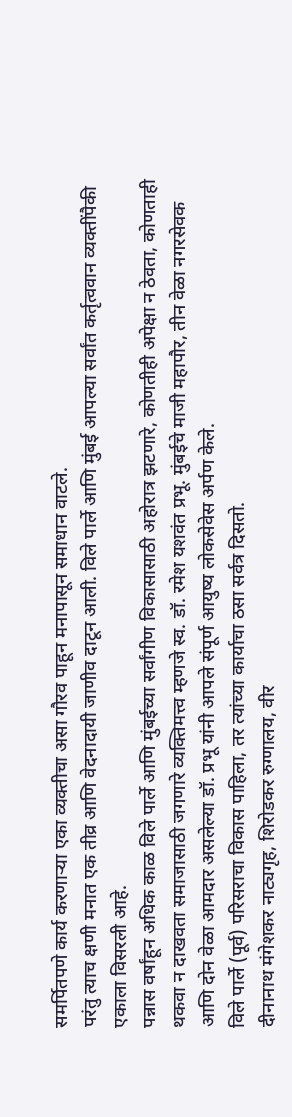समर्पितपणे कार्य करणाऱ्या एका व्यक्तीचा असा गौरव पाहून मनापासून समाधान वाटले.
परंतु त्याच क्षणी मनात एक तीव्र आणि वेदनादायी जाणीव दाटून आली. विले पार्ले आणि मुंबई आपल्या सर्वांत कर्तृत्ववान व्यक्तींपैकी एकाला विसरली आहे.
पन्नास वर्षांहून अधिक काळ विले पार्ले आणि मुंबईच्या सर्वांगीण विकासासाठी अहोरात्र झटणारे, कोणतीही अपेक्षा न ठेवता, कोणताही थकवा न दाखवता समाजासाठी जगणारे व्यक्तिमत्त्व म्हणजे स्व. डॉ. रमेश यशवंत प्रभू. मुंबईचे माजी महापौर, तीन वेळा नगरसेवक आणि दोन वेळा आमदार असलेल्या डॉ. प्रभू यांनी आपले संपूर्ण आयुष्य लोकसेवेस अर्पण केले.
विले पार्ले (पूर्व) परिसराचा विकास पाहिला, तर त्यांच्या कार्याचा ठसा सर्वत्र दिसतो.
दीनानाथ मंगेशकर नाट्यगृह, शिरोडकर रुग्णालय, वीर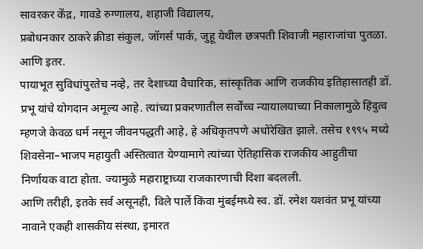सावरकर केंद्र, गावडे रुग्णालय, शहाजी विद्यालय,
प्रबोधनकार ठाकरे क्रीडा संकुल, जॉगर्स पार्क, जुहू येथील छत्रपती शिवाजी महाराजांचा पुतळा. आणि इतर.
पायाभूत सुविधांपुरतेच नव्हे, तर देशाच्या वैचारिक, सांस्कृतिक आणि राजकीय इतिहासातही डॉ. प्रभू यांचे योगदान अमूल्य आहे. त्यांच्या प्रकरणातील सर्वोच्च न्यायालयाच्या निकालामुळे हिंदुत्व म्हणजे केवळ धर्म नसून जीवनपद्धती आहे, हे अधिकृतपणे अधोरेखित झाले. तसेच १९९५ मध्ये शिवसेना–भाजप महायुती अस्तित्वात येण्यामागे त्यांच्या ऐतिहासिक राजकीय आहुतीचा निर्णायक वाटा होता. ज्यामुळे महाराष्ट्राच्या राजकारणाची दिशा बदलली.
आणि तरीही, इतके सर्व असूनही, विले पार्ले किंवा मुंबईमध्ये स्व. डॉ. रमेश यशवंत प्रभू यांच्या नावाने एकही शासकीय संस्था, इमारत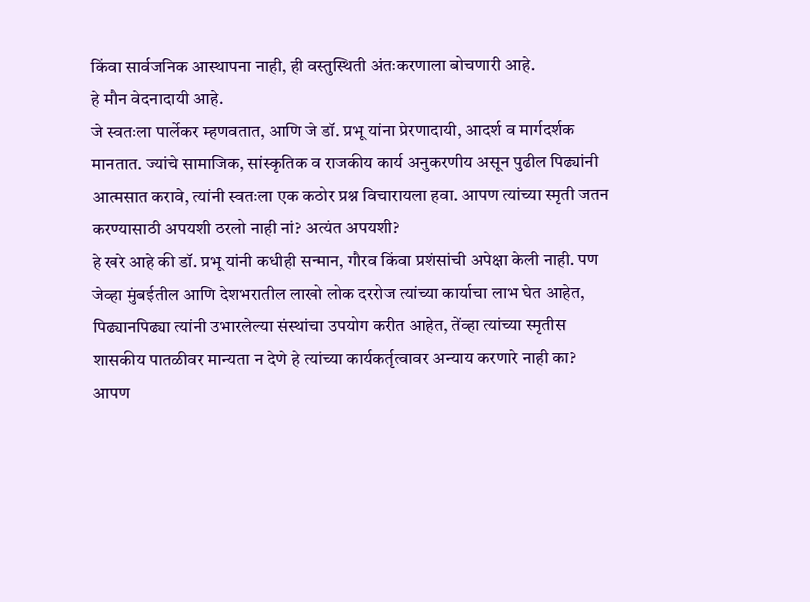किंवा सार्वजनिक आस्थापना नाही, ही वस्तुस्थिती अंतःकरणाला बोचणारी आहे.
हे मौन वेदनादायी आहे.
जे स्वतःला पार्लेकर म्हणवतात, आणि जे डॉ. प्रभू यांना प्रेरणादायी, आदर्श व मार्गदर्शक मानतात. ज्यांचे सामाजिक, सांस्कृतिक व राजकीय कार्य अनुकरणीय असून पुढील पिढ्यांनी आत्मसात करावे, त्यांनी स्वतःला एक कठोर प्रश्न विचारायला हवा. आपण त्यांच्या स्मृती जतन करण्यासाठी अपयशी ठरलो नाही नां? अत्यंत अपयशी?
हे खरे आहे की डॉ. प्रभू यांनी कधीही सन्मान, गौरव किंवा प्रशंसांची अपेक्षा केली नाही. पण जेव्हा मुंबईतील आणि देशभरातील लाखो लोक दररोज त्यांच्या कार्याचा लाभ घेत आहेत, पिढ्यानपिढ्या त्यांनी उभारलेल्या संस्थांचा उपयोग करीत आहेत, तेंव्हा त्यांच्या स्मृतीस शासकीय पातळीवर मान्यता न देणे हे त्यांच्या कार्यकर्तृत्वावर अन्याय करणारे नाही का?
आपण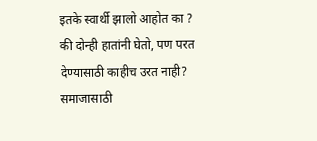इतके स्वार्थी झालो आहोत का ? की दोन्ही हातांनी घेतो, पण परत देण्यासाठी काहीच उरत नाही? समाजासाठी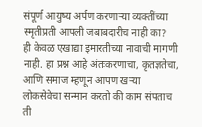संपूर्ण आयुष्य अर्पण करणाऱ्या व्यक्तींच्या स्मृतीप्रती आपली जबाबदारीच नाही का?
ही केवळ एखाद्या इमारतीच्या नावाची मागणी नाही. हा प्रश्न आहे अंतःकरणाचा, कृतज्ञतेचा, आणि समाज म्हणून आपण खऱ्या लोकसेवेचा सन्मान करतो की काम संपताच ती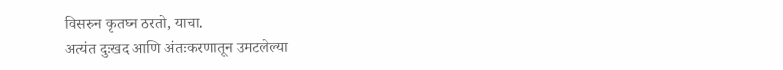विसरुन कृतघ्न ठरतो, याचा.
अत्यंत दुःखद आणि अंतःकरणातून उमटलेल्या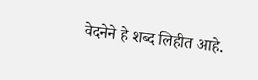वेदनेने हे शब्द लिहीत आहे.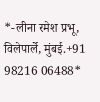*-लीना रमेश प्रभू, विलेपार्ले, मुंबई.+91 98216 06488*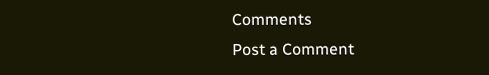Comments
Post a Comment